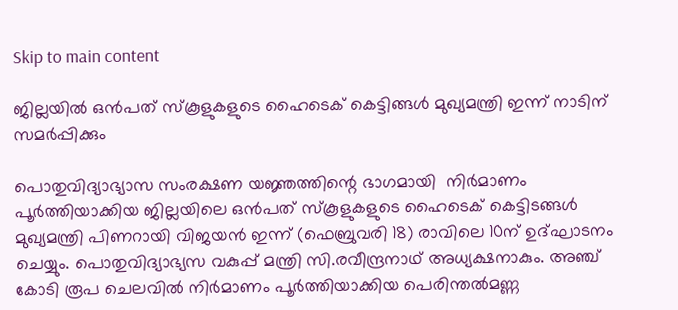Skip to main content

ജില്ലയില്‍ ഒന്‍പത് സ്‌കൂളുകളുടെ ഹൈടെക് കെട്ടിങ്ങള്‍ മുഖ്യമന്ത്രി ഇന്ന് നാടിന് സമര്‍പ്പിക്കും

പൊതുവിദ്യാഭ്യാസ സംരക്ഷണ യജ്ഞത്തിന്റെ ഭാഗമായി  നിര്‍മാണം പൂര്‍ത്തിയാക്കിയ ജില്ലയിലെ ഒന്‍പത് സ്‌കൂളുകളുടെ ഹൈടെക് കെട്ടിടങ്ങള്‍ മുഖ്യമന്ത്രി പിണറായി വിജയന്‍ ഇന്ന് (ഫെബ്രുവരി 18) രാവിലെ 10ന് ഉദ്ഘാടനം ചെയ്യും. പൊതുവിദ്യാഭ്യസ വകുപ്പ് മന്ത്രി സി.രവീന്ദ്രനാഥ് അധ്യക്ഷനാകും. അഞ്ച് കോടി രൂപ ചെലവില്‍ നിര്‍മാണം പൂര്‍ത്തിയാക്കിയ പെരിന്തല്‍മണ്ണ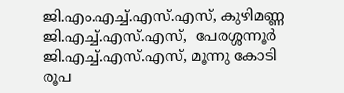ജി.എം.എച്ച്.എസ്.എസ്, കുഴിമണ്ണ ജി.എച്ച്.എസ്.എസ്,  പേരശ്ശന്നൂര്‍ ജി.എച്ച്.എസ്.എസ്, മൂന്നു കോടി രൂപ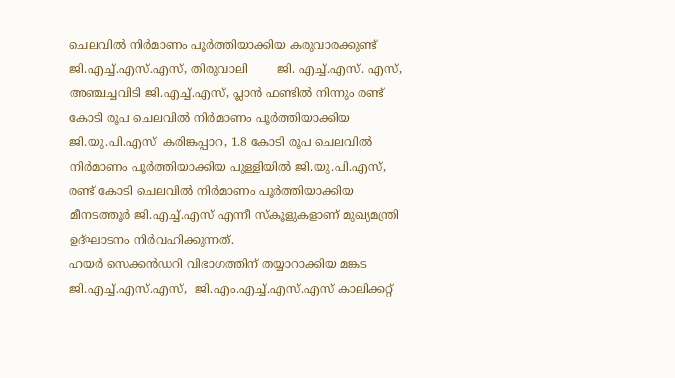ചെലവില്‍ നിര്‍മാണം പൂര്‍ത്തിയാക്കിയ കരുവാരക്കുണ്ട് ജി.എച്ച്.എസ്.എസ്, തിരുവാലി        ജി. എച്ച്.എസ്. എസ്, അഞ്ചച്ചവിടി ജി.എച്ച്.എസ്, പ്ലാന്‍ ഫണ്ടില്‍ നിന്നും രണ്ട് കോടി രൂപ ചെലവില്‍ നിര്‍മാണം പൂര്‍ത്തിയാക്കിയ ജി.യു.പി.എസ്  കരിങ്കപ്പാറ, 1.8 കോടി രൂപ ചെലവില്‍ നിര്‍മാണം പൂര്‍ത്തിയാക്കിയ പുള്ളിയില്‍ ജി.യു.പി.എസ്, രണ്ട് കോടി ചെലവില്‍ നിര്‍മാണം പൂര്‍ത്തിയാക്കിയ മീനടത്തൂര്‍ ജി.എച്ച്.എസ് എന്നീ സ്‌കൂളുകളാണ് മുഖ്യമന്ത്രി ഉദ്ഘാടനം നിര്‍വഹിക്കുന്നത്.
ഹയര്‍ സെക്കന്‍ഡറി വിഭാഗത്തിന് തയ്യാറാക്കിയ മങ്കട ജി.എച്ച്.എസ്.എസ്,  ജി.എം.എച്ച്.എസ്.എസ് കാലിക്കറ്റ്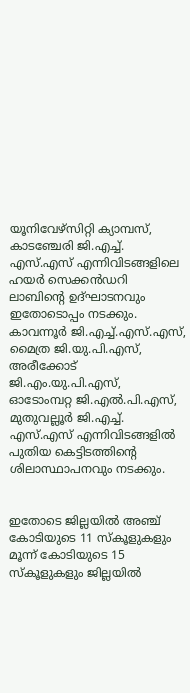യൂനിവേഴ്സിറ്റി ക്യാമ്പസ്,  കാടഞ്ചേരി ജി.എച്ച്. എസ്.എസ് എന്നിവിടങ്ങളിലെ ഹയര്‍ സെക്കന്‍ഡറി ലാബിന്റെ ഉദ്ഘാടനവും ഇതോടൊപ്പം നടക്കും. കാവന്നൂര്‍ ജി.എച്ച്.എസ്.എസ്, മൈത്ര ജി.യു.പി.എസ്, അരീക്കോട് ജി.എം.യു.പി.എസ്, ഓടോംമ്പറ്റ ജി.എല്‍.പി.എസ്, മുതുവല്ലൂര്‍ ജി.എച്ച്. എസ്.എസ് എന്നിവിടങ്ങളില്‍ പുതിയ കെട്ടിടത്തിന്റെ  ശിലാസ്ഥാപനവും നടക്കും.


ഇതോടെ ജില്ലയില്‍ അഞ്ച് കോടിയുടെ 11 സ്‌കൂളുകളും മൂന്ന് കോടിയുടെ 15 സ്‌കൂളുകളും ജില്ലയില്‍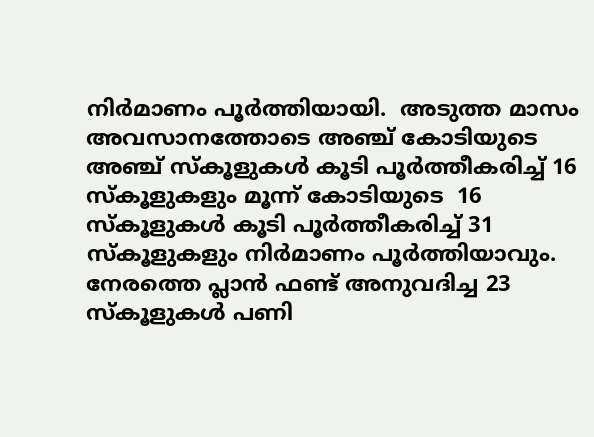നിര്‍മാണം പൂര്‍ത്തിയായി.  അടുത്ത മാസം അവസാനത്തോടെ അഞ്ച് കോടിയുടെ അഞ്ച് സ്‌കൂളുകള്‍ കൂടി പൂര്‍ത്തീകരിച്ച് 16 സ്‌കൂളുകളും മൂന്ന് കോടിയുടെ  16 സ്‌കൂളുകള്‍ കൂടി പൂര്‍ത്തീകരിച്ച് 31            സ്‌കൂളുകളും നിര്‍മാണം പൂര്‍ത്തിയാവും. നേരത്തെ പ്ലാന്‍ ഫണ്ട് അനുവദിച്ച 23 സ്കൂളുകള്‍ പണി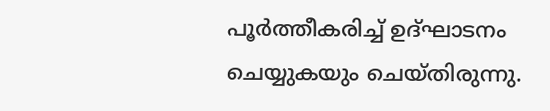പൂര്‍ത്തീകരിച്ച് ഉദ്ഘാടനം ചെയ്യുകയും ചെയ്തിരുന്നു.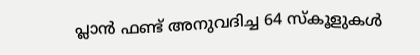പ്ലാന്‍ ഫണ്ട് അനുവദിച്ച 64 സ്‌കൂളുകള്‍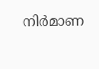നിര്‍മാണ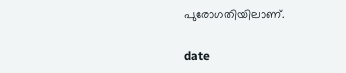പുരോഗതിയിലാണ്.

date